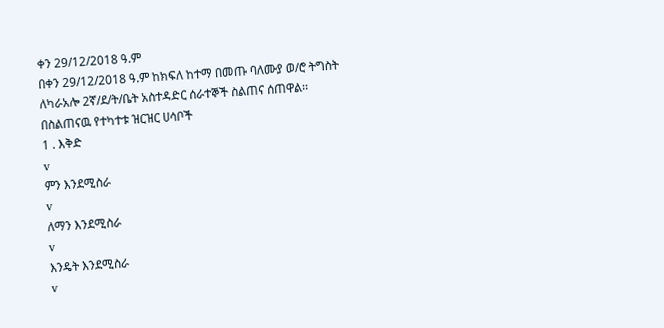ቀን 29/12/2018 ዓ.ም
በቀን 29/12/2018 ዓ.ም ከክፍለ ከተማ በመጡ ባለሙያ ወ/ሮ ትግስት
ለካራአሎ 2ኛ/ደ/ት/ቤት አስተዳድር ሰራተኞች ስልጠና ሰጠዋል፡፡
በስልጠናዉ የተካተቱ ዝርዝር ሀሳቦች
1 . እቅድ
v
ምን እንደሚስራ
v
ለማን እንደሚስራ
v
እንዴት እንደሚስራ
v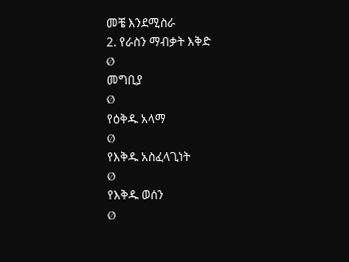መቼ እንደሚስራ
2. የራስን ማብቃት እቅድ
Ø
መግቢያ
Ø
የዕቅዱ አላማ
Ø
የእቅዱ አስፈላጊነት
Ø
የእቅዱ ወሰን
Ø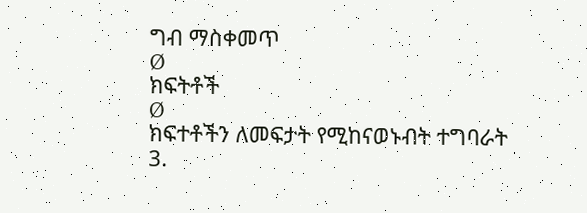ግብ ማስቀመጥ
Ø
ክፍትቶች
Ø
ክፍተቶችን ለመፍታት የሚከናወኑብት ተግባራት
3.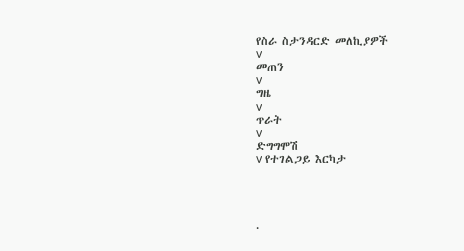የስራ ስታንዳርድ መለኪያዎች
v
መጠን
v
ግዜ
v
ጥራት
v
ድግግሞሽ
v የተገልጋይ እርካታ




.